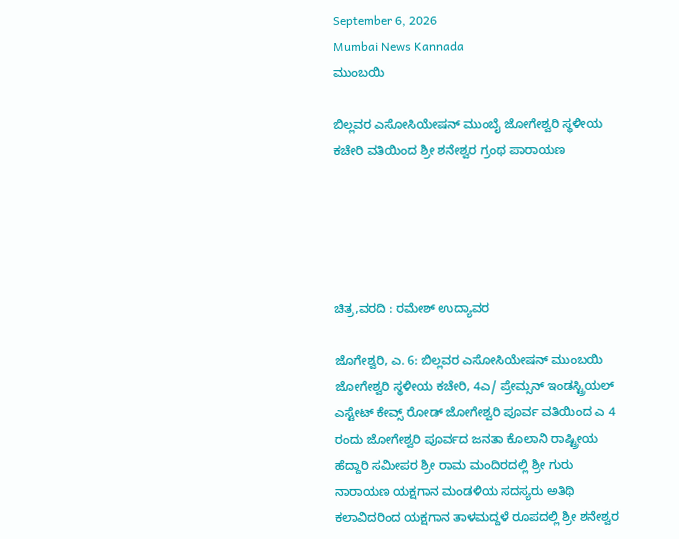September 6, 2026
Mumbai News Kannada
ಮುಂಬಯಿ

ಬಿಲ್ಲವರ ಎಸೋಸಿಯೇಷನ್ ಮುಂಬೈ ಜೋಗೇಶ್ವರಿ ಸ್ಥಳೀಯ ಕಚೇರಿ ವತಿಯಿಂದ ಶ್ರೀ ಶನೇಶ್ವರ ಗ್ರಂಥ ಪಾರಾಯಣ





ಚಿತ್ರ,ವರದಿ : ರಮೇಶ್ ಉದ್ಯಾವರ

ಜೊಗೇಶ್ವರಿ, ಎ. 6: ಬಿಲ್ಲವರ ಎಸೋಸಿಯೇಷನ್ ಮುಂಬಯಿ ಜೋಗೇಶ್ವರಿ ಸ್ಥಳೀಯ ಕಚೇರಿ, 4ಎ/ ಪ್ರೇಮ್ಸನ್ ಇಂಡಸ್ಟ್ರಿಯಲ್ ಎಸ್ಟೇಟ್ ಕೇವ್ಸ್ ರೋಡ್ ಜೋಗೇಶ್ವರಿ ಪೂರ್ವ ವತಿಯಿಂದ ಎ 4 ರಂದು ಜೋಗೇಶ್ವರಿ ಪೂರ್ವದ ಜನತಾ ಕೊಲಾನಿ ರಾಷ್ಟ್ರೀಯ ಹೆದ್ದಾರಿ ಸಮೀಪರ ಶ್ರೀ ರಾಮ ಮಂದಿರದಲ್ಲಿ ಶ್ರೀ ಗುರು ನಾರಾಯಣ ಯಕ್ಷಗಾನ ಮಂಡಳಿಯ ಸದಸ್ಯರು ಅತಿಥಿ ಕಲಾವಿದರಿಂದ ಯಕ್ಷಗಾನ ತಾಳಮದ್ದಳೆ ರೂಪದಲ್ಲಿ ಶ್ರೀ ಶನೇಶ್ವರ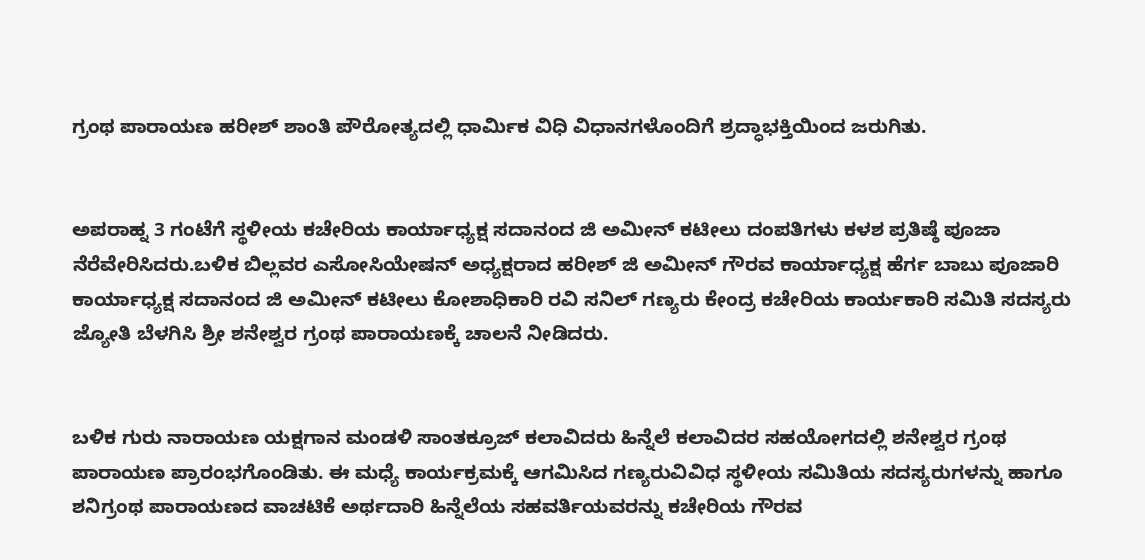ಗ್ರಂಥ ಪಾರಾಯಣ ಹರೀಶ್ ಶಾಂತಿ ಪೌರೋತ್ಯದಲ್ಲಿ ಧಾರ್ಮಿಕ ವಿಧಿ ವಿಧಾನಗಳೊಂದಿಗೆ ಶ್ರದ್ಧಾಭಕ್ತಿಯಿಂದ ಜರುಗಿತು.


ಅಪರಾಹ್ನ 3 ಗಂಟೆಗೆ ಸ್ಥಳೀಯ ಕಚೇರಿಯ ಕಾರ್ಯಾಧ್ಯಕ್ಷ ಸದಾನಂದ ಜಿ ಅಮೀನ್ ಕಟೀಲು ದಂಪತಿಗಳು ಕಳಶ ಪ್ರತಿಷ್ಠೆ ಪೂಜಾ ನೆರೆವೇರಿಸಿದರು.ಬಳಿಕ ಬಿಲ್ಲವರ ಎಸೋಸಿಯೇಷನ್ ಅಧ್ಯಕ್ಷರಾದ ಹರೀಶ್ ಜಿ ಅಮೀನ್ ಗೌರವ ಕಾರ್ಯಾಧ್ಯಕ್ಷ ಹೆರ್ಗ ಬಾಬು ಪೂಜಾರಿ ಕಾರ್ಯಾಧ್ಯಕ್ಷ ಸದಾನಂದ ಜಿ ಅಮೀನ್ ಕಟೀಲು ಕೋಶಾಧಿಕಾರಿ ರವಿ ಸನಿಲ್ ಗಣ್ಯರು ಕೇಂದ್ರ ಕಚೇರಿಯ ಕಾರ್ಯಕಾರಿ ಸಮಿತಿ ಸದಸ್ಯರು ಜ್ಯೋತಿ ಬೆಳಗಿಸಿ ಶ್ರೀ ಶನೇಶ್ವರ ಗ್ರಂಥ ಪಾರಾಯಣಕ್ಕೆ ಚಾಲನೆ ನೀಡಿದರು.


ಬಳಿಕ ಗುರು ನಾರಾಯಣ ಯಕ್ಷಗಾನ ಮಂಡಳಿ ಸಾಂತಕ್ರೂಜ್ ಕಲಾವಿದರು ಹಿನ್ನೆಲೆ ಕಲಾವಿದರ ಸಹಯೋಗದಲ್ಲಿ ಶನೇಶ್ವರ ಗ್ರಂಥ ಪಾರಾಯಣ ಪ್ರಾರಂಭಗೊಂಡಿತು. ಈ ಮಧ್ಯೆ ಕಾರ್ಯಕ್ರಮಕ್ಕೆ ಆಗಮಿಸಿದ ಗಣ್ಯರುವಿವಿಧ ಸ್ಥಳೀಯ ಸಮಿತಿಯ ಸದಸ್ಯರುಗಳನ್ನು ಹಾಗೂ ಶನಿಗ್ರಂಥ ಪಾರಾಯಣದ ವಾಚಟಿಕೆ ಅರ್ಥದಾರಿ ಹಿನ್ನೆಲೆಯ ಸಹವರ್ತಿಯವರನ್ನು ಕಚೇರಿಯ ಗೌರವ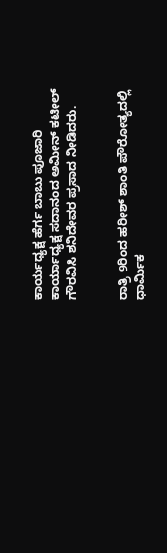ಕಾರ್ಯಧ್ಯಕ್ಷ ಹೆರ್ಗ ಬಾಬು ಪೂಜಾರಿ ಕಾರ್ಯಾಧ್ಯಕ್ಷ ಸದಾನಂದ ಅಮೀನ್ ಕಟೀಲ್ ಗೌರವಿಸಿ ಶನಿದೇವರ ಪ್ರಸಾದ ನೀಡಿದರು.


ರಾತ್ರಿ 9ರಿಂದ ಹರೀಶ್ ಶಾಂತಿ ಪೌರೋತ್ಯದಲ್ಲಿ ಧಾರ್ಮಿಕ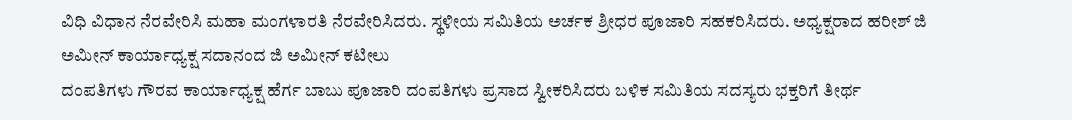ವಿಧಿ ವಿಧಾನ ನೆರವೇರಿಸಿ ಮಹಾ ಮಂಗಳಾರತಿ ನೆರವೇರಿಸಿದರು. ಸ್ಥಳೀಯ ಸಮಿತಿಯ ಅರ್ಚಕ ಶ್ರೀಧರ ಪೂಜಾರಿ ಸಹಕರಿಸಿದರು. ಅಧ್ಯಕ್ಷರಾದ ಹರೀಶ್ ಜಿ ಅಮೀನ್ ಕಾರ್ಯಾಧ್ಯಕ್ಷ ಸದಾನಂದ ಜಿ ಅಮೀನ್ ಕಟೀಲು
ದಂಪತಿಗಳು ಗೌರವ ಕಾರ್ಯಾಧ್ಯಕ್ಷ ಹೆರ್ಗ ಬಾಬು ಪೂಜಾರಿ ದಂಪತಿಗಳು ಪ್ರಸಾದ ಸ್ವೀಕರಿಸಿದರು ಬಳಿಕ ಸಮಿತಿಯ ಸದಸ್ಯರು ಭಕ್ತರಿಗೆ ತೀರ್ಥ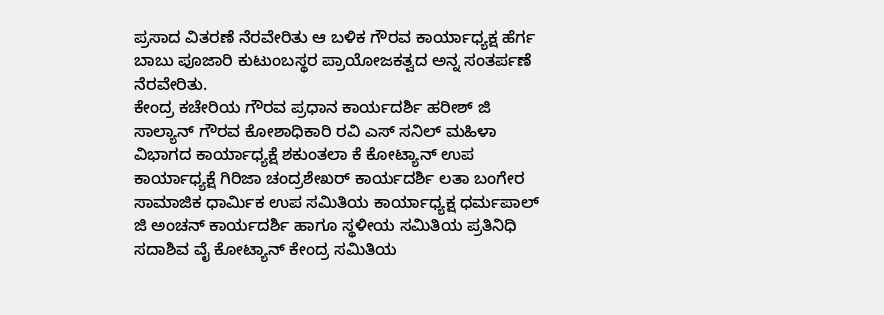ಪ್ರಸಾದ ವಿತರಣೆ ನೆರವೇರಿತು ಆ ಬಳಿಕ ಗೌರವ ಕಾರ್ಯಾಧ್ಯಕ್ಷ ಹೆರ್ಗ ಬಾಬು ಪೂಜಾರಿ ಕುಟುಂಬಸ್ಥರ ಪ್ರಾಯೋಜಕತ್ವದ ಅನ್ನ ಸಂತರ್ಪಣೆ ನೆರವೇರಿತು.
ಕೇಂದ್ರ ಕಚೇರಿಯ ಗೌರವ ಪ್ರಧಾನ ಕಾರ್ಯದರ್ಶಿ ಹರೀಶ್ ಜಿ ಸಾಲ್ಯಾನ್ ಗೌರವ ಕೋಶಾಧಿಕಾರಿ ರವಿ ಎಸ್ ಸನಿಲ್ ಮಹಿಳಾ ವಿಭಾಗದ ಕಾರ್ಯಾಧ್ಯಕ್ಷೆ ಶಕುಂತಲಾ ಕೆ ಕೋಟ್ಯಾನ್ ಉಪ ಕಾರ್ಯಾಧ್ಯಕ್ಷೆ ಗಿರಿಜಾ ಚಂದ್ರಶೇಖರ್ ಕಾರ್ಯದರ್ಶಿ ಲತಾ ಬಂಗೇರ ಸಾಮಾಜಿಕ ಧಾರ್ಮಿಕ ಉಪ ಸಮಿತಿಯ ಕಾರ್ಯಾಧ್ಯಕ್ಷ ಧರ್ಮಪಾಲ್ ಜಿ ಅಂಚನ್ ಕಾರ್ಯದರ್ಶಿ ಹಾಗೂ ಸ್ಥಳೀಯ ಸಮಿತಿಯ ಪ್ರತಿನಿಧಿ ಸದಾಶಿವ ವೈ ಕೋಟ್ಯಾನ್ ಕೇಂದ್ರ ಸಮಿತಿಯ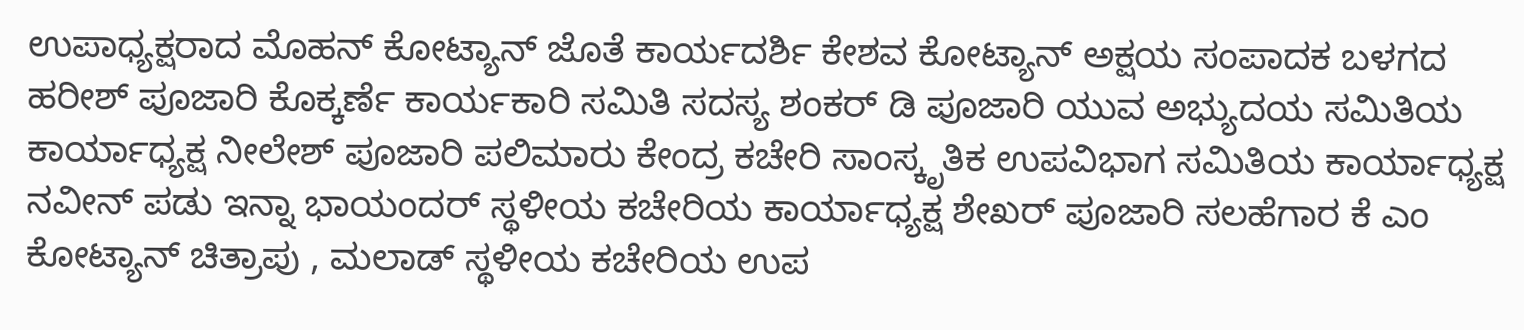ಉಪಾಧ್ಯಕ್ಷರಾದ ಮೊಹನ್ ಕೋಟ್ಯಾನ್ ಜೊತೆ ಕಾರ್ಯದರ್ಶಿ ಕೇಶವ ಕೋಟ್ಯಾನ್ ಅಕ್ಷಯ ಸಂಪಾದಕ ಬಳಗದ ಹರೀಶ್ ಪೂಜಾರಿ ಕೊಕ್ಕರ್ಣೆ ಕಾರ್ಯಕಾರಿ ಸಮಿತಿ ಸದಸ್ಯ ಶಂಕರ್ ಡಿ ಪೂಜಾರಿ ಯುವ ಅಭ್ಯುದಯ ಸಮಿತಿಯ ಕಾರ್ಯಾಧ್ಯಕ್ಷ ನೀಲೇಶ್ ಪೂಜಾರಿ ಪಲಿಮಾರು ಕೇಂದ್ರ ಕಚೇರಿ ಸಾಂಸ್ಕೃತಿಕ ಉಪವಿಭಾಗ ಸಮಿತಿಯ ಕಾರ್ಯಾಧ್ಯಕ್ಷ ನವೀನ್ ಪಡು ಇನ್ನಾ ಭಾಯಂದರ್ ಸ್ಥಳೀಯ ಕಚೇರಿಯ ಕಾರ್ಯಾಧ್ಯಕ್ಷ ಶೇಖರ್ ಪೂಜಾರಿ ಸಲಹೆಗಾರ ಕೆ ಎಂ ಕೋಟ್ಯಾನ್ ಚಿತ್ರಾಪು , ಮಲಾಡ್ ಸ್ಥಳೀಯ ಕಚೇರಿಯ ಉಪ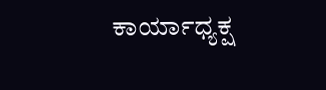ಕಾರ್ಯಾಧ್ಯಕ್ಷ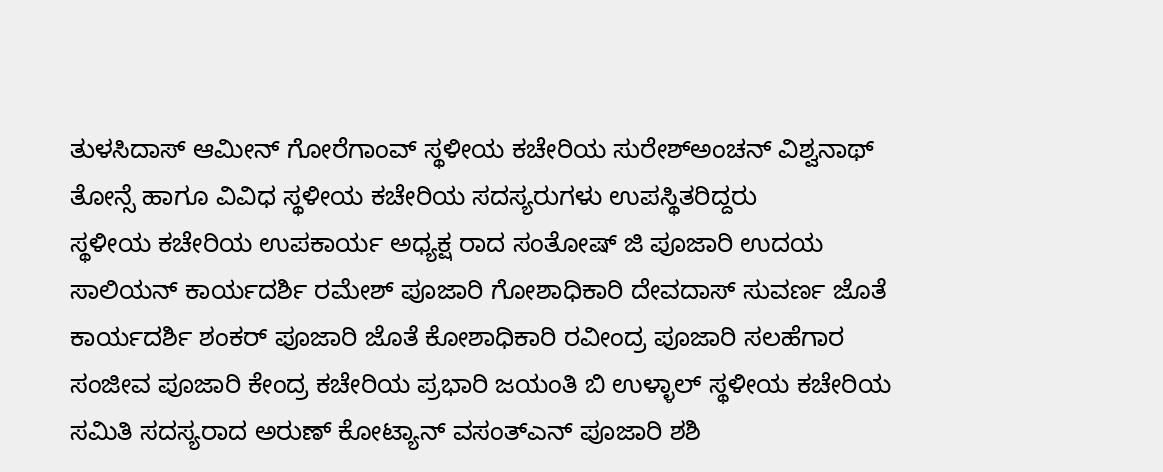ತುಳಸಿದಾಸ್ ಆಮೀನ್ ಗೋರೆಗಾಂವ್ ಸ್ಥಳೀಯ ಕಚೇರಿಯ ಸುರೇಶ್ಅಂಚನ್ ವಿಶ್ವನಾಥ್ ತೋನ್ಸೆ ಹಾಗೂ ವಿವಿಧ ಸ್ಥಳೀಯ ಕಚೇರಿಯ ಸದಸ್ಯರುಗಳು ಉಪಸ್ಥಿತರಿದ್ದರು
ಸ್ಥಳೀಯ ಕಚೇರಿಯ ಉಪಕಾರ್ಯ ಅಧ್ಯಕ್ಷ ರಾದ ಸಂತೋಷ್ ಜಿ ಪೂಜಾರಿ ಉದಯ ಸಾಲಿಯನ್ ಕಾರ್ಯದರ್ಶಿ ರಮೇಶ್ ಪೂಜಾರಿ ಗೋಶಾಧಿಕಾರಿ ದೇವದಾಸ್ ಸುವರ್ಣ ಜೊತೆ ಕಾರ್ಯದರ್ಶಿ ಶಂಕರ್ ಪೂಜಾರಿ ಜೊತೆ ಕೋಶಾಧಿಕಾರಿ ರವೀಂದ್ರ ಪೂಜಾರಿ ಸಲಹೆಗಾರ ಸಂಜೀವ ಪೂಜಾರಿ ಕೇಂದ್ರ ಕಚೇರಿಯ ಪ್ರಭಾರಿ ಜಯಂತಿ ಬಿ ಉಳ್ಳಾಲ್ ಸ್ಥಳೀಯ ಕಚೇರಿಯ ಸಮಿತಿ ಸದಸ್ಯರಾದ ಅರುಣ್ ಕೋಟ್ಯಾನ್ ವಸಂತ್ಎನ್ ಪೂಜಾರಿ ಶಶಿ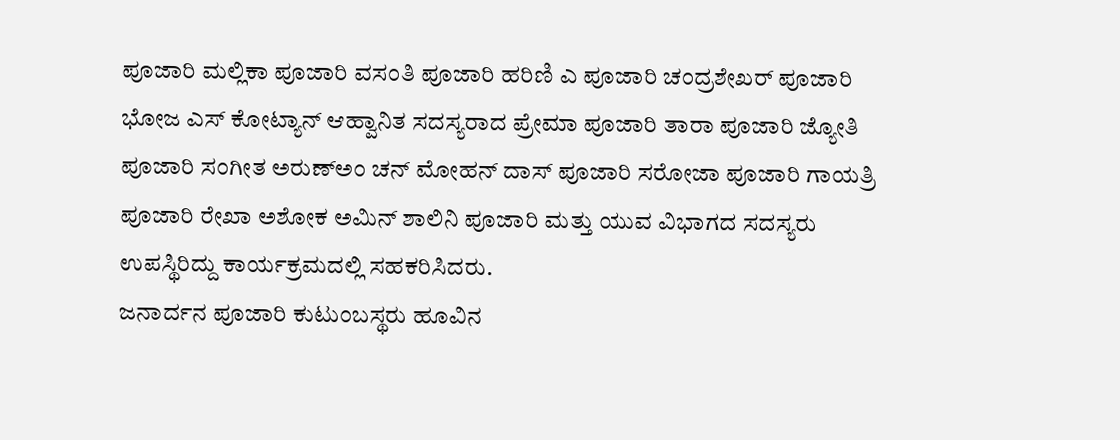ಪೂಜಾರಿ ಮಲ್ಲಿಕಾ ಪೂಜಾರಿ ವಸಂತಿ ಪೂಜಾರಿ ಹರಿಣಿ ಎ ಪೂಜಾರಿ ಚಂದ್ರಶೇಖರ್ ಪೂಜಾರಿ ಭೋಜ ಎಸ್ ಕೋಟ್ಯಾನ್ ಆಹ್ವಾನಿತ ಸದಸ್ಯರಾದ ಪ್ರೇಮಾ ಪೂಜಾರಿ ತಾರಾ ಪೂಜಾರಿ ಜ್ಯೋತಿ ಪೂಜಾರಿ ಸಂಗೀತ ಅರುಣ್ಅಂ ಚನ್ ಮೋಹನ್ ದಾಸ್ ಪೂಜಾರಿ ಸರೋಜಾ ಪೂಜಾರಿ ಗಾಯತ್ರಿ ಪೂಜಾರಿ ರೇಖಾ ಅಶೋಕ ಅಮಿನ್ ಶಾಲಿನಿ ಪೂಜಾರಿ ಮತ್ತು ಯುವ ವಿಭಾಗದ ಸದಸ್ಯರು ಉಪಸ್ಥಿರಿದ್ದು ಕಾರ್ಯಕ್ರಮದಲ್ಲಿ ಸಹಕರಿಸಿದರು.
ಜನಾರ್ದನ ಪೂಜಾರಿ ಕುಟುಂಬಸ್ಥರು ಹೂವಿನ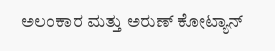ಅಲಂಕಾರ ಮತ್ತು ಅರುಣ್ ಕೋಟ್ಯಾನ್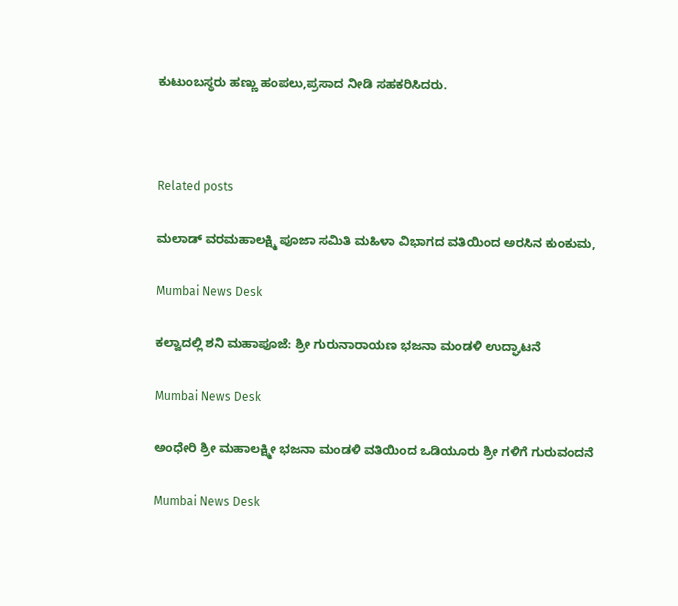ಕುಟುಂಬಸ್ಥರು ಹಣ್ಣು ಹಂಪಲು,ಪ್ರಸಾದ ನೀಡಿ ಸಹಕರಿಸಿದರು.



Related posts

ಮಲಾಡ್ ವರಮಹಾಲಕ್ಷ್ಮಿ ಪೂಜಾ ಸಮಿತಿ ಮಹಿಳಾ ವಿಭಾಗದ ವತಿಯಿಂದ ಅರಸಿನ ಕುಂಕುಮ,

Mumbai News Desk

ಕಲ್ವಾದಲ್ಲಿ ಶನಿ ಮಹಾಪೂಜೆ: ಶ್ರೀ ಗುರುನಾರಾಯಣ ಭಜನಾ ಮಂಡಳಿ ಉದ್ಘಾಟನೆ

Mumbai News Desk

ಅಂಧೇರಿ ಶ್ರೀ ಮಹಾಲಕ್ಷ್ಮೀ ಭಜನಾ ಮಂಡಳಿ ವತಿಯಿಂದ ಒಡಿಯೂರು ಶ್ರೀ ಗಳಿಗೆ ಗುರುವಂದನೆ

Mumbai News Desk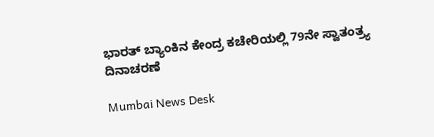ಭಾರತ್ ಬ್ಯಾಂಕಿನ ಕೇಂದ್ರ ಕಚೇರಿಯಲ್ಲಿ 79ನೇ ಸ್ವಾತಂತ್ರ್ಯ ದಿನಾಚರಣೆ

Mumbai News Desk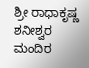ಶ್ರೀ ರಾಧಾಕೃಷ್ಣ ಶನೀಶ್ವರ ಮಂದಿರ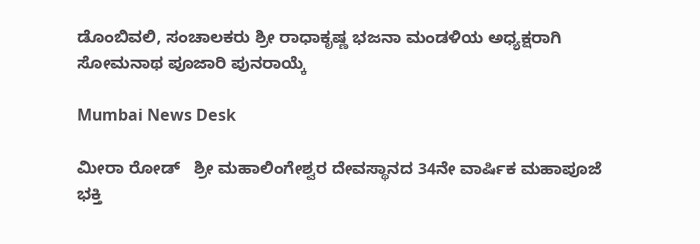ಡೊಂಬಿವಲಿ, ಸಂಚಾಲಕರು ಶ್ರೀ ರಾಧಾಕೃಷ್ಣ ಭಜನಾ ಮಂಡಳಿಯ ಅಧ್ಯಕ್ಷರಾಗಿ ಸೋಮನಾಥ ಪೂಜಾರಿ ಪುನರಾಯ್ಕೆ

Mumbai News Desk

ಮೀರಾ ರೋಡ್   ಶ್ರೀ ಮಹಾಲಿಂಗೇಶ್ವರ ದೇವಸ್ಥಾನದ 34ನೇ ವಾರ್ಷಿಕ ಮಹಾಪೂಜೆ ಭಕ್ತಿ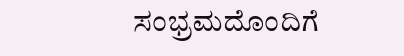ಸಂಭ್ರಮದೊಂದಿಗೆ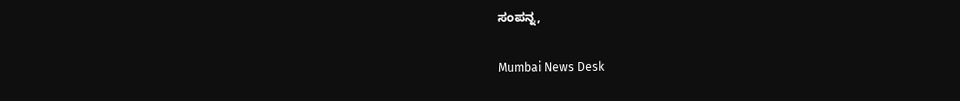ಸಂಪನ್ನ,

Mumbai News Desk